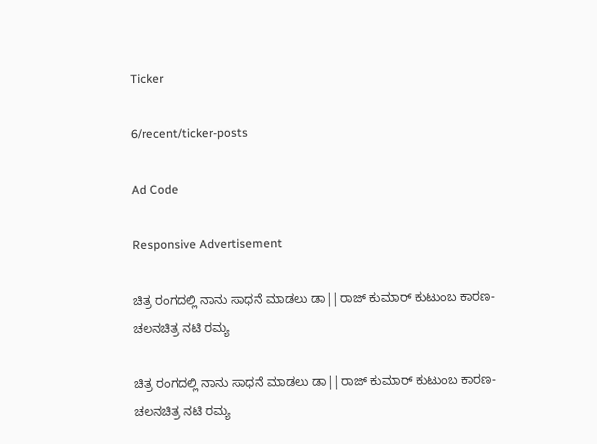Ticker

6/recent/ticker-posts

Ad Code

Responsive Advertisement

ಚಿತ್ರ ರಂಗದಲ್ಲಿ ನಾನು ಸಾಧನೆ ಮಾಡಲು ಡಾ||ರಾಜ್ ಕುಮಾರ್ ಕುಟುಂಬ ಕಾರಣ-ಚಲನಚಿತ್ರ ನಟಿ ರಮ್ಯ

ಚಿತ್ರ ರಂಗದಲ್ಲಿ ನಾನು ಸಾಧನೆ ಮಾಡಲು ಡಾ||ರಾಜ್ ಕುಮಾರ್ ಕುಟುಂಬ ಕಾರಣ-ಚಲನಚಿತ್ರ ನಟಿ ರಮ್ಯ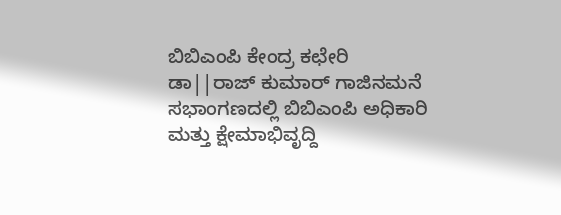ಬಿಬಿಎಂಪಿ ಕೇಂದ್ರ ಕಛೇರಿ ಡಾ||ರಾಜ್ ಕುಮಾರ್ ಗಾಜಿನಮನೆ ಸಭಾಂಗಣದಲ್ಲಿ ಬಿಬಿಎಂಪಿ ಅಧಿಕಾರಿ ಮತ್ತು ಕ್ಷೇಮಾಭಿವೃದ್ದಿ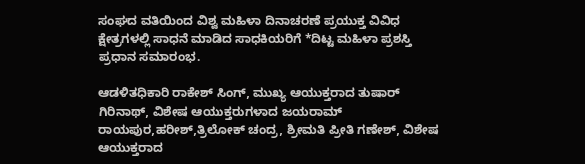ಸಂಘದ ವತಿಯಿಂದ ವಿಶ್ವ ಮಹಿಳಾ ದಿನಾಚರಣೆ ಪ್ರಯುಕ್ತ ವಿವಿಧ ಕ್ಷೇತ್ರಗಳಲ್ಲಿ ಸಾಧನೆ ಮಾಡಿದ ಸಾಧಕಿಯರಿಗೆ *ದಿಟ್ಟ ಮಹಿಳಾ ಪ್ರಶಸ್ತಿ ಪ್ರಧಾನ ಸಮಾರಂಭ.

ಆಡಳಿತಧಿಕಾರಿ ರಾಕೇಶ್ ಸಿಂಗ್, ಮುಖ್ಯ ಆಯುಕ್ತರಾದ ತುಷಾರ್ ಗಿರಿನಾಥ್, ವಿಶೇಷ ಆಯುಕ್ತರುಗಳಾದ ಜಯರಾಮ್ ರಾಯಪುರ,ಹರೀಶ್,ತ್ರಿಲೋಕ್ ಚಂದ್ರ, ಶ್ರೀಮತಿ ಪ್ರೀತಿ ಗಣೇಶ್, ವಿಶೇಷ ಆಯುಕ್ತರಾದ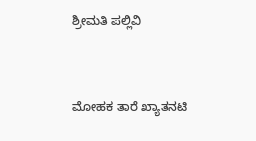ಶ್ರೀಮತಿ ಪಲ್ಲಿವಿ


ಮೋಹಕ ತಾರೆ ಖ್ಯಾತನಟಿ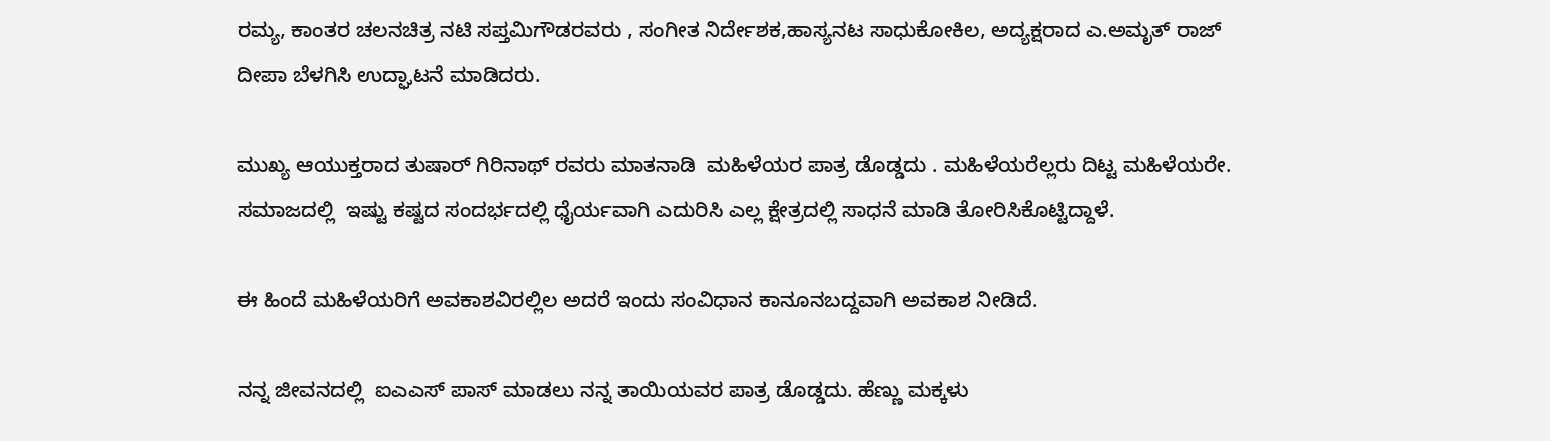ರಮ್ಯ, ಕಾಂತರ ಚಲನಚಿತ್ರ ನಟಿ ಸಪ್ತಮಿಗೌಡರವರು , ಸಂಗೀತ ನಿರ್ದೇಶಕ,ಹಾಸ್ಯನಟ ಸಾಧುಕೋಕಿಲ, ಅದ್ಯಕ್ಷರಾದ ಎ.ಅಮೃತ್ ರಾಜ್ ದೀಪಾ ಬೆಳಗಿಸಿ ಉದ್ಘಾಟನೆ ಮಾಡಿದರು.

ಮುಖ್ಯ ಆಯುಕ್ತರಾದ ತುಷಾರ್ ಗಿರಿನಾಥ್ ರವರು ಮಾತನಾಡಿ  ಮಹಿಳೆಯರ ಪಾತ್ರ ಡೊಡ್ಡದು . ಮಹಿಳೆಯರೆಲ್ಲರು ದಿಟ್ಟ ಮಹಿಳೆಯರೇ. ಸಮಾಜದಲ್ಲಿ  ಇಷ್ಟು ಕಷ್ಟದ ಸಂದರ್ಭದಲ್ಲಿ ಧೈರ್ಯವಾಗಿ ಎದುರಿಸಿ ಎಲ್ಲ ಕ್ಷೇತ್ರದಲ್ಲಿ ಸಾಧನೆ ಮಾಡಿ ತೋರಿಸಿಕೊಟ್ಟಿದ್ದಾಳೆ.

ಈ ಹಿಂದೆ ಮಹಿಳೆಯರಿಗೆ ಅವಕಾಶವಿರಲ್ಲಿಲ ಅದರೆ ಇಂದು ಸಂವಿಧಾನ ಕಾನೂನಬದ್ದವಾಗಿ ಅವಕಾಶ ನೀಡಿದೆ.

ನನ್ನ ಜೀವನದಲ್ಲಿ  ಐಎಎಸ್ ಪಾಸ್ ಮಾಡಲು ನನ್ನ ತಾಯಿಯವರ ಪಾತ್ರ ಡೊಡ್ಡದು. ಹೆಣ್ಣು ಮಕ್ಕಳು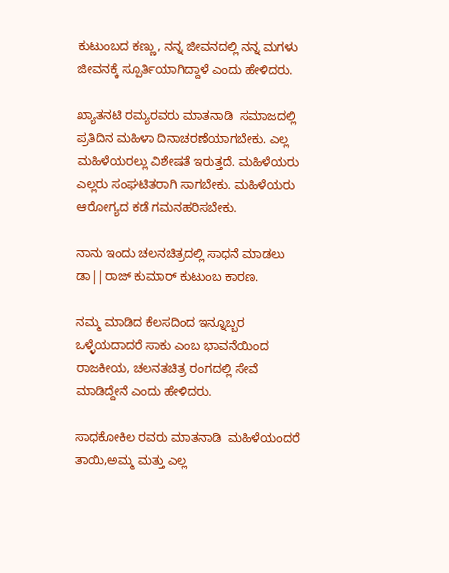ಕುಟುಂಬದ ಕಣ್ಣು, ನನ್ನ ಜೀವನದಲ್ಲಿ ನನ್ನ ಮಗಳು ಜೀವನಕ್ಕೆ ಸ್ಪೂರ್ತಿಯಾಗಿದ್ದಾಳೆ ಎಂದು ಹೇಳಿದರು.

ಖ್ಯಾತನಟಿ ರಮ್ಯರವರು ಮಾತನಾಡಿ  ಸಮಾಜದಲ್ಲಿ ಪ್ರತಿದಿನ ಮಹಿಳಾ ದಿನಾಚರಣೆಯಾಗಬೇಕು. ಎಲ್ಲ ಮಹಿಳೆಯರಲ್ಲು ವಿಶೇಷತೆ ಇರುತ್ತದೆ. ಮಹಿಳೆಯರು ಎಲ್ಲರು ಸಂಘಟಿತರಾಗಿ ಸಾಗಬೇಕು. ಮಹಿಳೆಯರು ಆರೋಗ್ಯದ ಕಡೆ ಗಮನಹರಿಸಬೇಕು.

ನಾನು ಇಂದು ಚಲನಚಿತ್ರದಲ್ಲಿ ಸಾಧನೆ ಮಾಡಲು ಡಾ||ರಾಜ್ ಕುಮಾರ್ ಕುಟುಂಬ ಕಾರಣ.

ನಮ್ಮ ಮಾಡಿದ ಕೆಲಸದಿಂದ ಇನ್ನೂಬ್ಬರ ಒಳ್ಳೆಯದಾದರೆ ಸಾಕು ಎಂಬ ಭಾವನೆಯಿಂದ ರಾಜಕೀಯ, ಚಲನತಚಿತ್ರ ರಂಗದಲ್ಲಿ ಸೇವೆ ಮಾಡಿದ್ದೇನೆ ಎಂದು ಹೇಳಿದರು.

ಸಾಧಕೋಕಿಲ ರವರು ಮಾತನಾಡಿ  ಮಹಿಳೆಯಂದರೆ ತಾಯಿ,ಅಮ್ಮ ಮತ್ತು ಎಲ್ಲ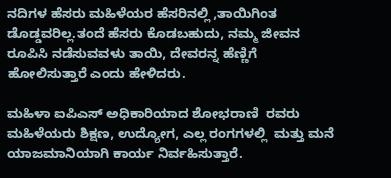ನದಿಗಳ ಹೆಸರು ಮಹಿಳೆಯರ ಹೆಸರಿನಲ್ಲಿ ,ತಾಯಿಗಿಂತ ಡೊಡ್ಡವರಿಲ್ಲ.ತಂದೆ ಹೆಸರು ಕೊಡಬಹುದು, ನಮ್ಮ ಜೀವನ ರೂಪಿಸಿ ನಡೆಸುವವಳು ತಾಯಿ, ದೇವರನ್ನ ಹೆಣ್ಣಿಗೆ ಹೋಲಿಸುತ್ತಾರೆ ಎಂದು ಹೇಳಿದರು.

ಮಹಿಳಾ ಐಪಿಎಸ್ ಅಧಿಕಾರಿಯಾದ ಶೋಭರಾಣಿ  ರವರು ಮಹಿಳೆಯರು ಶಿಕ್ಷಣ, ಉದ್ಯೋಗ, ಎಲ್ಲ ರಂಗಗಳಲ್ಲಿ  ಮತ್ತು ಮನೆ ಯಾಜಮಾನಿಯಾಗಿ ಕಾರ್ಯ ನಿರ್ವಹಿಸುತ್ತಾರೆ.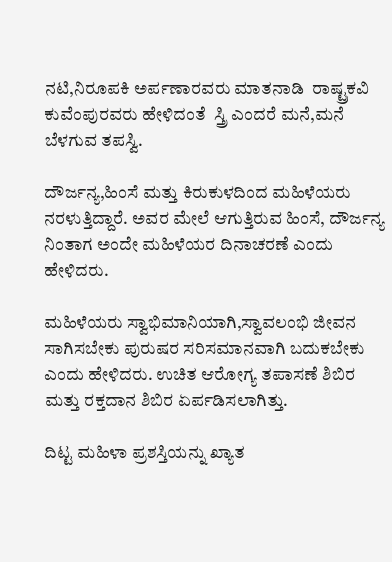ನಟಿ,ನಿರೂಪಕಿ ಅರ್ಪಣಾರವರು ಮಾತನಾಡಿ  ರಾಷ್ಟ್ರಕವಿ ಕುವೆಂಪುರವರು ಹೇಳಿದಂತೆ  ಸ್ತ್ರಿ ಎಂದರೆ ಮನೆ,ಮನೆ ಬೆಳಗುವ ತಪಸ್ವಿ.

ದೌರ್ಜನ್ಯ,ಹಿಂಸೆ ಮತ್ತು ಕಿರುಕುಳದಿಂದ ಮಹಿಳೆಯರು ನರಳುತ್ತಿದ್ದಾರೆ. ಅವರ ಮೇಲೆ ಆಗುತ್ತಿರುವ ಹಿಂಸೆ, ದೌರ್ಜನ್ಯ ನಿಂತಾಗ ಅಂದೇ ಮಹಿಳೆಯರ ದಿನಾಚರಣೆ ಎಂದು ಹೇಳಿದರು.

ಮಹಿಳೆಯರು ಸ್ವಾಭಿಮಾನಿಯಾಗಿ,ಸ್ವಾವಲಂಭಿ ಜೀವನ ಸಾಗಿಸಬೇಕು ಪುರುಷರ ಸರಿಸಮಾನವಾಗಿ ಬದುಕಬೇಕು ಎಂದು ಹೇಳಿದರು. ಉಚಿತ ಆರೋಗ್ಯ ತಪಾಸಣೆ ಶಿಬಿರ ಮತ್ತು ರಕ್ತದಾನ ಶಿಬಿರ ಏರ್ಪಡಿಸಲಾಗಿತ್ತು.

ದಿಟ್ಟ ಮಹಿಳಾ ಪ್ರಶಸ್ತಿಯನ್ನು ಖ್ಯಾತ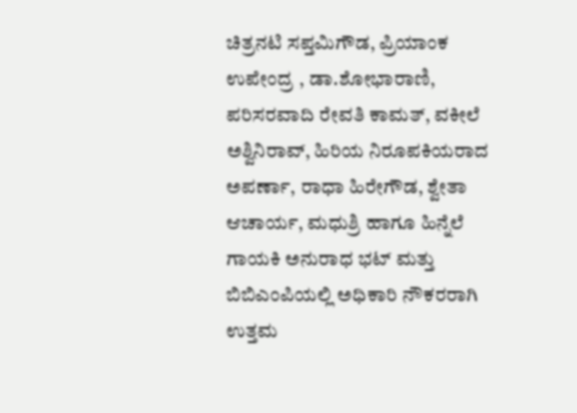ಚಿತ್ರನಟಿ ಸಪ್ತಮಿಗೌಡ, ಪ್ರಿಯಾಂಕ ಉಪೇಂದ್ರ , ಡಾ.ಶೋಭಾರಾಣಿ, ಪರಿಸರವಾದಿ ರೇವತಿ ಕಾಮತ್‌, ವಕೀಲೆ ಅಶ್ವಿನಿರಾವ್, ಹಿರಿಯ ನಿರೂಪಕಿಯರಾದ ಅಪರ್ಣಾ, ರಾಧಾ ಹಿರೇಗೌಡ‌, ಶ್ವೇತಾ ಆಚಾರ್ಯ, ಮಧುಶ್ರಿ ಹಾಗೂ ಹಿನ್ನೆಲೆ ಗಾಯಕಿ ಅನುರಾಧ ಭಟ್ ಮತ್ತು ಬಿಬಿಎಂಪಿಯಲ್ಲಿ ಅಧಿಕಾರಿ ನೌಕರರಾಗಿ ಉತ್ತಮ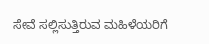ಸೇವೆ ಸಲ್ಲಿಸುತ್ತಿರುವ ಮಹಿಳೆಯರಿಗೆ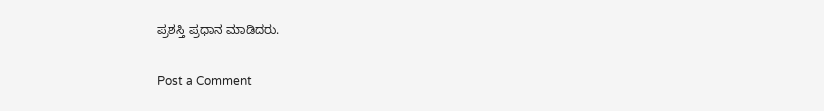ಪ್ರಶಸ್ತಿ ಪ್ರಧಾನ ಮಾಡಿದರು.

Post a Comment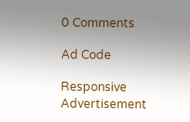0 Comments

Ad Code

Responsive Advertisement